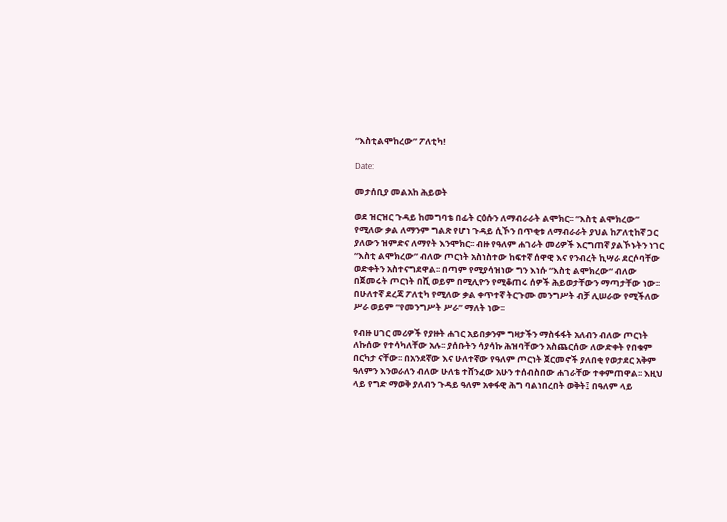“እስቲልሞከረው” ፖለቲካ!

Date:

መታሰቢያ መልአከ ሕይወት

ወደ ዝርዝር ጉዳይ ከመግባቴ በፊት ርዕሱን ለማብራራት ልሞክር፡፡ “እስቲ ልሞክረው” የሚለው ቃል ለማንም ግልጽ የሆነ ጉዳይ ሲኾን በጥቂቱ ለማብራራት ያህል ከፖለቲከኛ ጋር ያለውን ዝምድና ለማየት እንሞክር፡፡ ብዙ የዓለም ሐገራት መሪዎች እርግጠኛ ያልኾኑትን ነገር “እስቲ ልሞክረው” ብለው ጦርነት አስነስተው ከፍተኛ ሰዋዊ እና የንብረት ኪሣራ ደርሶባቸው ወድቀትን አስተናግደዋል፡፡ በጣም የሚያሳዝነው ግን እነሱ “እስቲ ልሞክረው“ ብለው በጀመሩት ጦርነት በሺ ወይም በሚሊዮን የሚቆጠሩ ሰዎች ሕይወታቸውን ማጣታቸው ነው፡፡ በሁለተኛ ደረጃ ፖለቲካ የሚለው ቃል ቀጥተኛ ትርጉሙ መንግሥት ብቻ ሊሠራው የሚችለው ሥራ ወይም “የመንግሥት ሥራ” ማለት ነው፡፡

የብዙ ሀገር መሪዎች የያዙት ሐገር አይበቃንም ግዛታችን ማስፋፋት አለብን ብለው ጦርነት ለኩሰው የተሳካለቸው አሉ፡፡ ያሰቡትን ሳያሳኩ ሕዝባቸውን አስጨርሰው ለውድቀት የበቁም በርካታ ናቸው፡፡ በአንደኛው እና ሁለተኛው የዓለም ጦርነት ጀርመኖች ያለበቂ የወታደር አቅም ዓለምን እንወራለን ብለው ሁለቴ ተሸንፈው አሁን ተሰብስበው ሐገራቸው ተቀምጠዋል፡፡ እዚህ ላይ የግድ ማወቅ ያለብን ጉዳይ ዓለም አቀፋዊ ሕግ ባልነበረበት ወቅት፤ በዓለም ላይ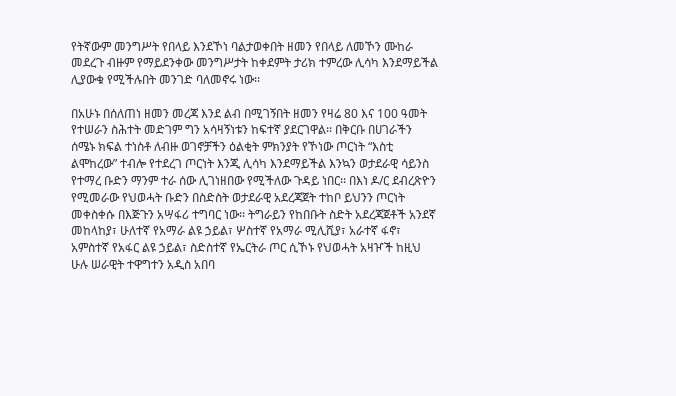የትኛውም መንግሥት የበላይ እንደኾነ ባልታወቀበት ዘመን የበላይ ለመኾን ሙከራ መደረጉ ብዙም የማይደንቀው መንግሥታት ከቀደምት ታሪክ ተምረው ሊሳካ እንደማይችል ሊያውቁ የሚችሉበት መንገድ ባለመኖሩ ነው፡፡

በአሁኑ በሰለጠነ ዘመን መረጃ እንደ ልብ በሚገኝበት ዘመን የዛሬ 80 እና 100 ዓመት የተሠራን ስሕተት መድገም ግን አሳዛኝነቱን ከፍተኛ ያደርገዋል፡፡ በቅርቡ በሀገራችን ሰሜኑ ክፍል ተነስቶ ለብዙ ወገኖቻችን ዕልቂት ምክንያት የኾነው ጦርነት “እስቲ ልሞከረው” ተብሎ የተደረገ ጦርነት እንጂ ሊሳካ እንደማይችል እንኳን ወታደራዊ ሳይንስ የተማረ ቡድን ማንም ተራ ሰው ሊገነዘበው የሚችለው ጉዳይ ነበር፡፡ በእነ ዶ/ር ደብረጽዮን የሚመራው የህወሓት ቡድን በስድስት ወታደራዊ አደረጃጀት ተከቦ ይህንን ጦርነት መቀስቀሱ በእጅጉን አሣፋሪ ተግባር ነው፡፡ ትግራይን የከበቡት ስድት አደረጃጀቶች አንደኛ መከላከያ፣ ሁለተኛ የአማራ ልዩ ኃይል፣ ሦስተኛ የአማራ ሚሊሺያ፣ አራተኛ ፋኖ፣ አምስተኛ የአፋር ልዩ ኃይል፣ ስድስተኛ የኤርትራ ጦር ሲኾኑ የህወሓት አዛዦች ከዚህ ሁሉ ሠራዊት ተዋግተን አዲስ አበባ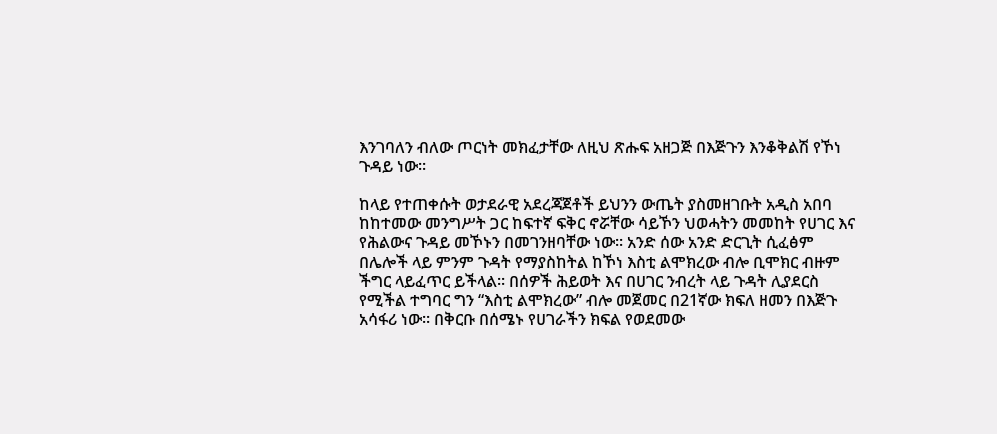እንገባለን ብለው ጦርነት መክፈታቸው ለዚህ ጽሑፍ አዘጋጅ በእጅጉን እንቆቅልሽ የኾነ ጉዳይ ነው፡፡

ከላይ የተጠቀሱት ወታደራዊ አደረጃጀቶች ይህንን ውጤት ያስመዘገቡት አዲስ አበባ ከከተመው መንግሥት ጋር ከፍተኛ ፍቅር ኖሯቸው ሳይኾን ህወሓትን መመከት የሀገር እና የሕልውና ጉዳይ መኾኑን በመገንዘባቸው ነው፡፡ አንድ ሰው አንድ ድርጊት ሲፈፅም በሌሎች ላይ ምንም ጉዳት የማያስከትል ከኾነ እስቲ ልሞክረው ብሎ ቢሞክር ብዙም ችግር ላይፈጥር ይችላል፡፡ በሰዎች ሕይወት እና በሀገር ንብረት ላይ ጉዳት ሊያደርስ የሚችል ተግባር ግን “እስቲ ልሞክረው” ብሎ መጀመር በ21ኛው ክፍለ ዘመን በእጅጉ አሳፋሪ ነው፡፡ በቅርቡ በሰሜኑ የሀገራችን ክፍል የወደመው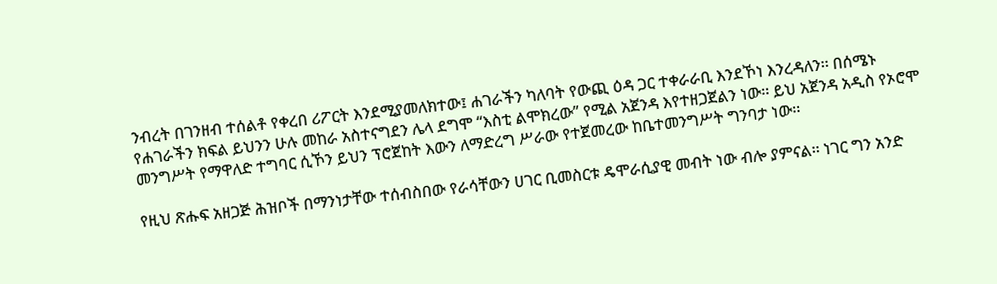ንብረት በገንዘብ ተሰልቶ የቀረበ ሪፖርት እንደሚያመለክተው፤ ሐገራችን ካለባት የውጪ ዕዳ ጋር ተቀራራቢ እንደኾነ እንረዳለን፡፡ በሰሜኑ የሐገራችን ክፍል ይህንን ሁሉ መከራ አስተናግደን ሌላ ደግሞ “እስቲ ልሞክረው” የሚል አጀንዳ እየተዘጋጀልን ነው፡፡ ይህ አጀንዳ አዲስ የኦሮሞ መንግሥት የማዋለድ ተግባር ሲኾን ይህን ፕሮጀከት እውን ለማድረግ ሥራው የተጀመረው ከቤተመንግሥት ግንባታ ነው፡፡

የዚህ ጽሑፍ አዘጋጅ ሕዝቦች በማንነታቸው ተሰብስበው የራሳቸውን ሀገር ቢመስርቱ ዴሞራሲያዊ መብት ነው ብሎ ያምናል፡፡ ነገር ግን አንድ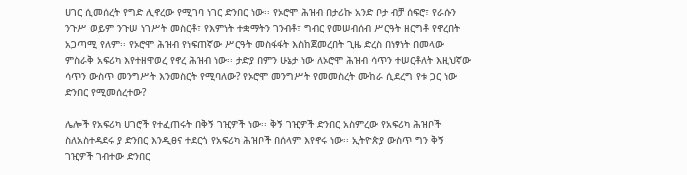ሀገር ሲመሰረት የግድ ሊኖረው የሚገባ ነገር ድንበር ነው፡፡ የኦሮሞ ሕዝብ በታሪኩ አንድ ቦታ ብቻ ሰፍሮ፣ የራሱን ንጉሥ ወይም ንጉሠ ነገሥት መስርቶ፣ የእምነት ተቋማትን ገንብቶ፣ ግብር የመሠብሰብ ሥርዓት ዘርግቶ የኖረበት አጋጣሚ የለም፡፡ የኦሮሞ ሕዝብ የነፍጠኛው ሥርዓት መስፋፋት እስከጀመረበት ጊዜ ድረስ በነፃነት በመላው ምስራቅ አፍሪካ እየተዘዋወረ የኖረ ሕዝብ ነው፡፡ ታድያ በምን ሁኔታ ነው ለኦሮሞ ሕዝብ ሳጥን ተሠርቶለት እዚህኛው ሳጥን ውስጥ መንግሥት እንመስርት የሚባለው? የኦሮሞ መንግሥት የመመስረት ሙከራ ሲደረግ የቱ ጋር ነው ድንበር የሚመሰረተው?

ሌሎች የአፍሪካ ሀገሮች የተፈጠሩት በቅኝ ገዢዎች ነው፡፡ ቅኝ ገዢዎች ድንበር አስምረው የአፍሪካ ሕዝቦች ስለአስተዳደሩ ያ ድንበር እንዲፀና ተደርጎ የአፍሪካ ሕዝቦች በሰላም እየኖሩ ነው፡፡ ኢትዮጵያ ውስጥ ግን ቅኝ ገዢዎች ገብተው ድንበር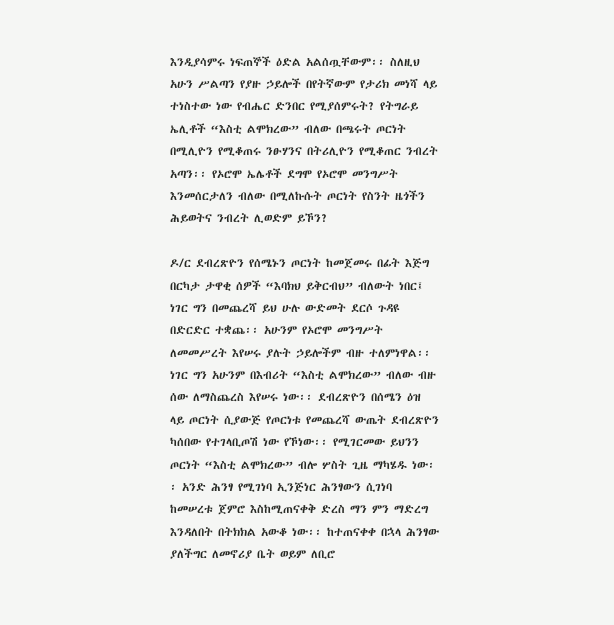እንዲያሳምሩ ነፍጠኞች ዕድል አልሰጧቸውም፡፡ ስለዚህ አሁን ሥልጣን የያዙ ኃይሎች በየትኛውም የታሪክ መነሻ ላይ ተነስተው ነው የብሔር ድንበር የሚያሰምሩት? የትግራይ ኤሊቶች “እስቲ ልሞክረው” ብለው በጫሩት ጦርነት በሚሊዮን የሚቆጠሩ ንፁሃንና በትሪሊዮን የሚቆጠር ንብረት አጣን፡፡ የኦሮሞ ኤሌቶች ደግሞ የኦሮሞ መንግሥት እንመሰርታለን ብለው በሚለኩሱት ጦርነት የስንት ዜጎችን ሕይወትና ንብረት ሊወድም ይኾን?

ዶ/ር ደብረጽዮን የሰሜኑን ጦርነት ከመጀመሩ በፊት እጅግ በርካታ ታዋቂ ሰዎች “እባክህ ይቅርብህ” ብለውት ነበር፤ ነገር ግን በመጨረሻ ይህ ሁሉ ውድመት ደርሶ ጉዳዩ በድርድር ተቋጨ፡፡ አሁንም የኦሮሞ መንግሥት ለመመሥረት እየሠሩ ያሉት ኃይሎችም ብዙ ተለምነዋል፡፡ ነገር ግን አሁንም በእብሪት “እስቲ ልሞክረው” ብለው ብዙ ሰው ለማስጨረስ እየሠሩ ነው፡፡ ደብረጽዮን በሰሜን ዕዝ ላይ ጦርነት ሲያውጅ የጦርነቱ የመጨረሻ ውጤት ደብረጽዮን ካሰበው የተገላቢጦሽ ነው የኾነው፡፡ የሚገርመው ይህንን ጦርነት “እስቲ ልሞክረው” ብሎ ሦስት ጊዜ ማካሄዱ ነው፡፡ አንድ ሕንፃ የሚገነባ ኢንጅነር ሕንፃውን ሲገነባ ከመሠረቱ ጀምሮ እስከሚጠናቀቅ ድረስ ማን ምን ማድረግ እንዳለበት በትክክል አውቆ ነው፡፡ ከተጠናቀቀ በኋላ ሕንፃው ያለችግር ለመኖሪያ ቤት ወይም ለቢሮ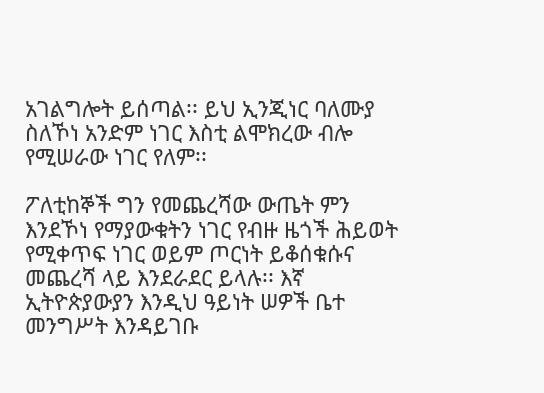አገልግሎት ይሰጣል፡፡ ይህ ኢንጂነር ባለሙያ ስለኾነ አንድም ነገር እስቲ ልሞክረው ብሎ የሚሠራው ነገር የለም፡፡

ፖለቲከኞች ግን የመጨረሻው ውጤት ምን እንደኾነ የማያውቁትን ነገር የብዙ ዜጎች ሕይወት የሚቀጥፍ ነገር ወይም ጦርነት ይቆሰቁሱና መጨረሻ ላይ እንደራደር ይላሉ፡፡ እኛ ኢትዮጵያውያን እንዲህ ዓይነት ሠዎች ቤተ መንግሥት እንዳይገቡ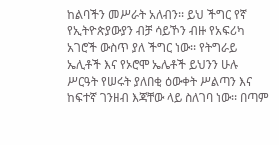ከልባችን መሥራት አለብን፡፡ ይህ ችግር የኛ የኢትዮጵያውያን ብቻ ሳይኾን ብዙ የአፍሪካ አገሮች ውስጥ ያለ ችግር ነው፡፡ የትግራይ ኤሊቶች እና የኦሮሞ ኤሌቶች ይህንን ሁሉ ሥርዓት የሠሩት ያለበቂ ዕውቀት ሥልጣን እና ከፍተኛ ገንዘብ እጃቸው ላይ ስለገባ ነው፡፡ በጣም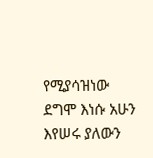የሚያሳዝነው ደግሞ እነሱ አሁን እየሠሩ ያለውን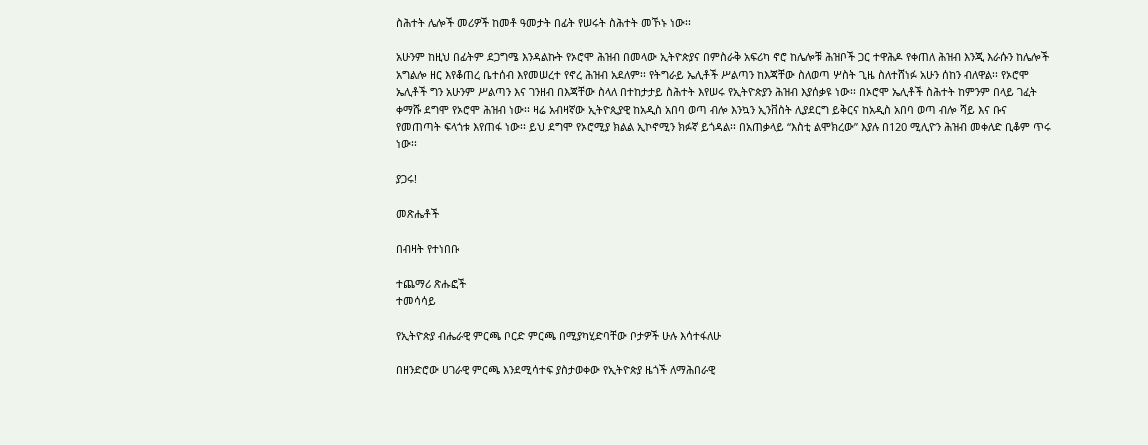ስሕተት ሌሎች መሪዎች ከመቶ ዓመታት በፊት የሠሩት ስሕተት መኾኑ ነው፡፡

አሁንም ከዚህ በፊትም ደጋግሜ እንዳልኩት የኦሮሞ ሕዝብ በመላው ኢትዮጵያና በምስራቅ አፍሪካ ኖሮ ከሌሎቹ ሕዝቦች ጋር ተዋሕዶ የቀጠለ ሕዝብ እንጂ እራሱን ከሌሎች አግልሎ ዘር እየቆጠረ ቤተሰብ እየመሠረተ የኖረ ሕዝብ አደለም፡፡ የትግራይ ኤሊቶች ሥልጣን ከእጃቸው ስለወጣ ሦስት ጊዜ ስለተሸነፉ አሁን ሰከን ብለዋል፡፡ የኦሮሞ ኤሊቶች ግን አሁንም ሥልጣን እና ገንዘብ በእጃቸው ስላለ በተከታታይ ስሕተት እየሠሩ የኢትዮጵያን ሕዝብ እያሰቃዩ ነው፡፡ በኦሮሞ ኤሊቶች ስሕተት ከምንም በላይ ገፈት ቀማሹ ደግሞ የኦሮሞ ሕዝብ ነው፡፡ ዛሬ አብዛኛው ኢትዮጲያዊ ከአዲስ አበባ ወጣ ብሎ እንኳን ኢንቨስት ሊያደርግ ይቅርና ከአዲስ አበባ ወጣ ብሎ ሻይ እና ቡና የመጠጣት ፍላጎቱ እየጠፋ ነው፡፡ ይህ ደግሞ የኦሮሚያ ክልል ኢኮኖሚን ክፉኛ ይጎዳል፡፡ በአጠቃላይ “እስቲ ልሞክረው” እያሉ በ120 ሚሊዮን ሕዝብ መቀለድ ቢቆም ጥሩ ነው፡፡

ያጋሩ!

መጽሔቶች

በብዛት የተነበቡ

ተጨማሪ ጽሑፎች
ተመሳሳይ

የኢትዮጵያ ብሔራዊ ምርጫ ቦርድ ምርጫ በሚያካሂድባቸው ቦታዎች ሁሉ እሳተፋለሁ

በዘንድሮው ሀገራዊ ምርጫ እንደሚሳተፍ ያስታወቀው የኢትዮጵያ ዜጎች ለማሕበራዊ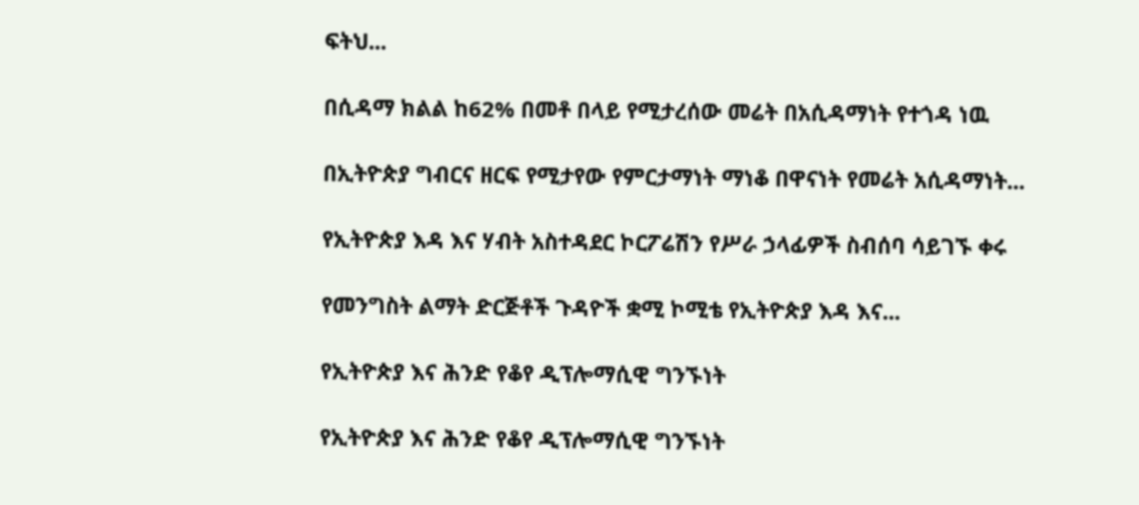ፍትህ...

በሲዳማ ክልል ከ62% በመቶ በላይ የሚታረሰው መሬት በአሲዳማነት የተጎዳ ነዉ

በኢትዮጵያ ግብርና ዘርፍ የሚታየው የምርታማነት ማነቆ በዋናነት የመሬት አሲዳማነት...

የኢትዮጵያ እዳ እና ሃብት አስተዳደር ኮርፖሬሽን የሥራ ኃላፊዎች ስብሰባ ሳይገኙ ቀሩ

የመንግስት ልማት ድርጅቶች ጉዳዮች ቋሚ ኮሚቴ የኢትዮጵያ እዳ እና...

የኢትዮጵያ እና ሕንድ የቆየ ዲፕሎማሲዊ ግንኙነት

የኢትዮጵያ እና ሕንድ የቆየ ዲፕሎማሲዊ ግንኙነት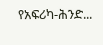የአፍሪካ-ሕንድ...